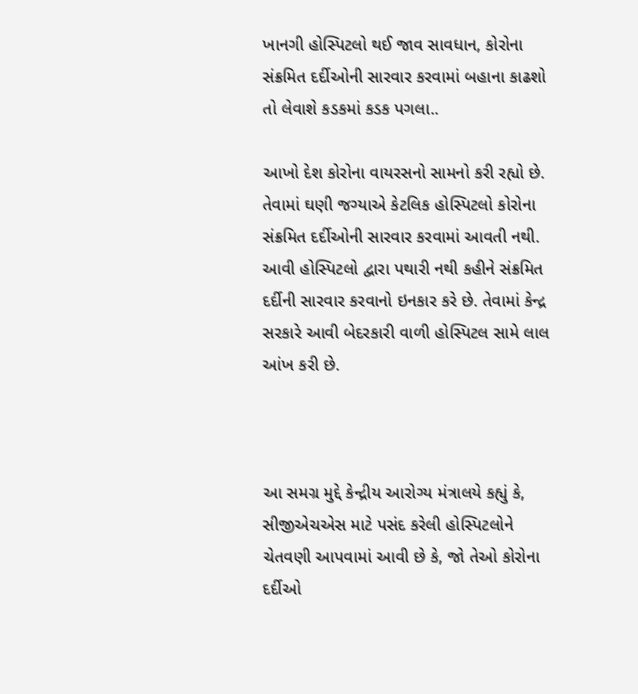ખાનગી હોસ્પિટલો થઈ જાવ સાવધાન, કોરોના સંક્રમિત દર્દીઓની સારવાર કરવામાં બહાના કાઢશો તો લેવાશે કડકમાં કડક પગલા..

આખો દેશ કોરોના વાયરસનો સામનો કરી રહ્યો છે. તેવામાં ઘણી જગ્યાએ કેટલિક હોસ્પિટલો કોરોના સંક્રમિત દર્દીઓની સારવાર કરવામાં આવતી નથી. આવી હોસ્પિટલો દ્વારા પથારી નથી કહીને સંક્રમિત દર્દીની સારવાર કરવાનો ઇનકાર કરે છે. તેવામાં કેન્દ્ર સરકારે આવી બેદરકારી વાળી હોસ્પિટલ સામે લાલ આંખ કરી છે.



આ સમગ્ર મુદ્દે કેન્દ્રીય આરોગ્ય મંત્રાલયે કહ્યું કે, સીજીએચએસ માટે પસંદ કરેલી હોસ્પિટલોને ચેતવણી આપવામાં આવી છે કે, જો તેઓ કોરોના દર્દીઓ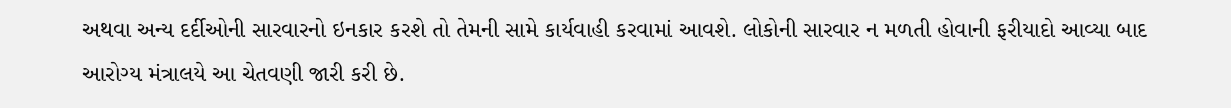અથવા અન્ય દર્દીઓની સારવારનો ઇનકાર કરશે તો તેમની સામે કાર્યવાહી કરવામાં આવશે. લોકોની સારવાર ન મળતી હોવાની ફરીયાદો આવ્યા બાદ આરોગ્ય મંત્રાલયે આ ચેતવણી જારી કરી છે.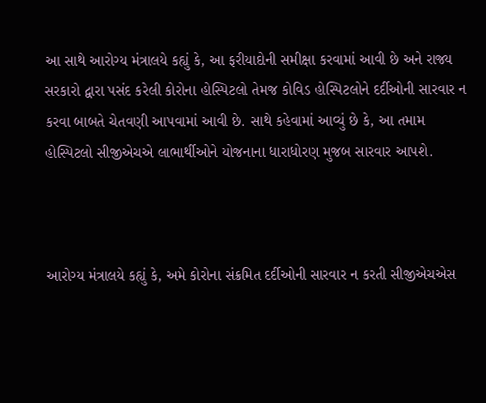આ સાથે આરોગ્ય મંત્રાલયે કહ્યું કે, આ ફરીયાદોની સમીક્ષા કરવામાં આવી છે અને રાજ્ય સરકારો દ્વારા પસંદ કરેલી કોરોના હોસ્પિટલો તેમજ કોવિડ હોસ્પિટલોને દર્દીઓની સારવાર ન કરવા બાબતે ચેતવણી આપવામાં આવી છે. સાથે કહેવામાં આવ્યું છે કે, આ તમામ હોસ્પિટલો સીજીએચએ લાભાર્થીઓને યોજનાના ધારાધોરણ મુજબ સારવાર આપશે.



આરોગ્ય મંત્રાલયે કહ્યું કે, અમે કોરોના સંક્રમિત દર્દીઓની સારવાર ન કરતી સીજીએચએસ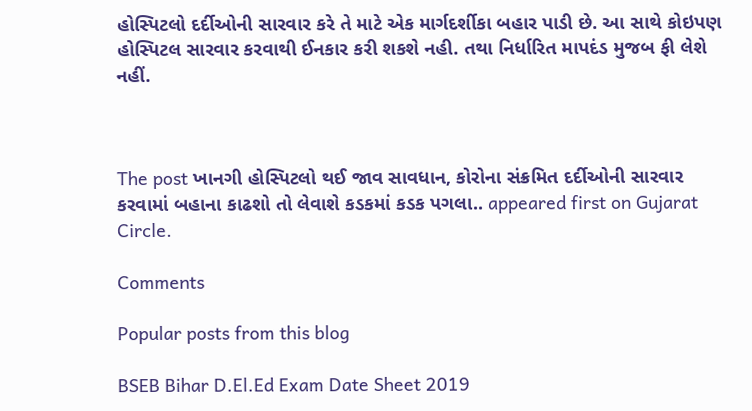હોસ્પિટલો દર્દીઓની સારવાર કરે તે માટે એક માર્ગદર્શીકા બહાર પાડી છે. આ સાથે કોઇપણ હોસ્પિટલ સારવાર કરવાથી ઈનકાર કરી શકશે નહી. તથા નિર્ધારિત માપદંડ મુજબ ફી લેશે નહીં.



The post ખાનગી હોસ્પિટલો થઈ જાવ સાવધાન, કોરોના સંક્રમિત દર્દીઓની સારવાર કરવામાં બહાના કાઢશો તો લેવાશે કડકમાં કડક પગલા.. appeared first on Gujarat Circle.

Comments

Popular posts from this blog

BSEB Bihar D.El.Ed Exam Date Sheet 2019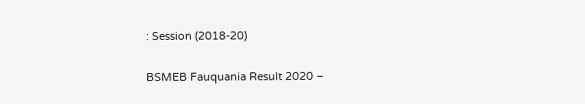: Session (2018-20)

BSMEB Fauquania Result 2020 –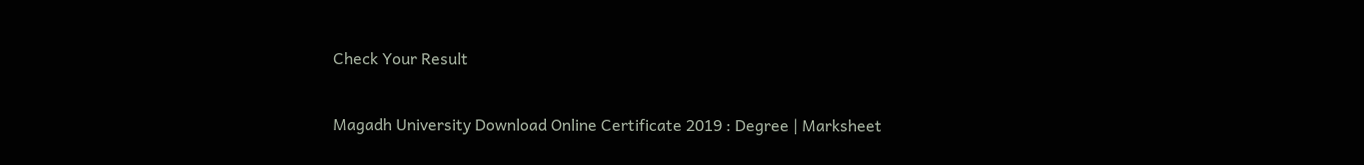Check Your Result

Magadh University Download Online Certificate 2019 : Degree | Marksheet